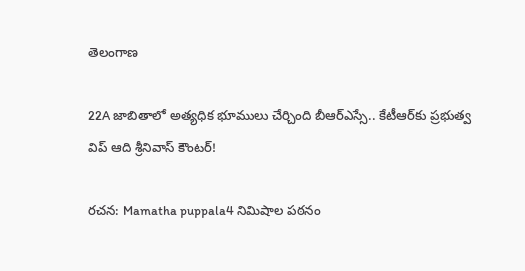తెలంగాణ

22A జాబితాలో అత్యధిక భూములు చేర్చింది బీఆర్‌ఎస్సే.. కేటీఆర్‌కు ప్రభుత్వ విప్ ఆది శ్రీనివాస్ కౌంటర్!

రచన: Mamatha puppala4 నిమిషాల పఠనం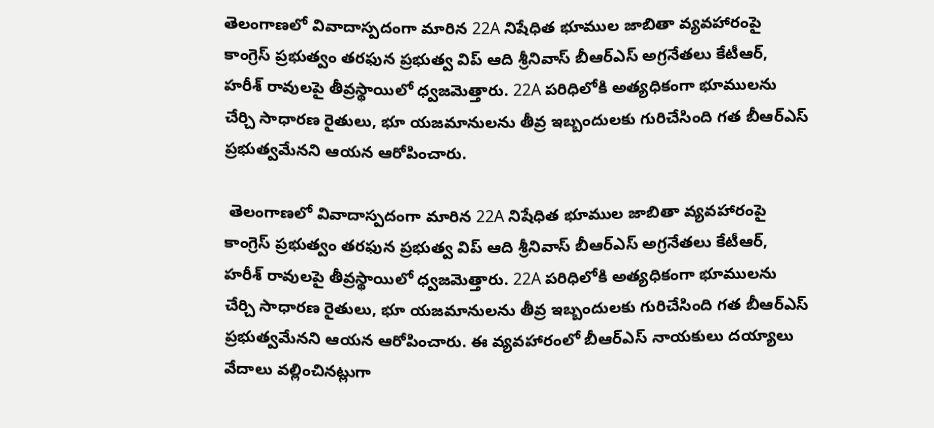తెలంగాణలో వివాదాస్పదంగా మారిన 22A నిషేధిత భూముల జాబితా వ్యవహారంపై కాంగ్రెస్ ప్రభుత్వం తరఫున ప్రభుత్వ విప్ ఆది శ్రీనివాస్ బీఆర్‌ఎస్ అగ్రనేతలు కేటీఆర్, హరీశ్ రావులపై తీవ్రస్థాయిలో ధ్వజమెత్తారు. 22A పరిధిలోకి అత్యధికంగా భూములను చేర్చి సాధారణ రైతులు, భూ యజమానులను తీవ్ర ఇబ్బందులకు గురిచేసింది గత బీఆర్‌ఎస్ ప్రభుత్వమేనని ఆయన ఆరోపించారు.

 తెలంగాణలో వివాదాస్పదంగా మారిన 22A నిషేధిత భూముల జాబితా వ్యవహారంపై కాంగ్రెస్ ప్రభుత్వం తరఫున ప్రభుత్వ విప్ ఆది శ్రీనివాస్ బీఆర్‌ఎస్ అగ్రనేతలు కేటీఆర్, హరీశ్ రావులపై తీవ్రస్థాయిలో ధ్వజమెత్తారు. 22A పరిధిలోకి అత్యధికంగా భూములను చేర్చి సాధారణ రైతులు, భూ యజమానులను తీవ్ర ఇబ్బందులకు గురిచేసింది గత బీఆర్‌ఎస్ ప్రభుత్వమేనని ఆయన ఆరోపించారు. ఈ వ్యవహారంలో బీఆర్‌ఎస్ నాయకులు దయ్యాలు వేదాలు వల్లించినట్లుగా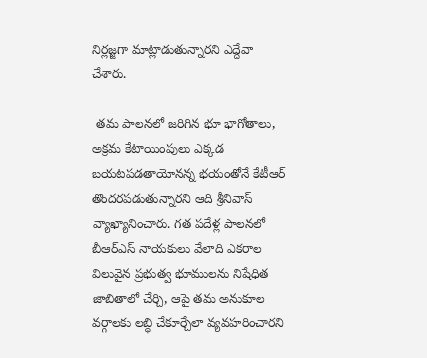నిర్లజ్జగా మాట్లాడుతున్నారని ఎద్దేవా చేశారు.

 తమ పాలనలో జరిగిన భూ భాగోతాలు, అక్రమ కేటాయింపులు ఎక్కడ బయటపడతాయోనన్న భయంతోనే కేటీఆర్ తొందరపడుతున్నారని ఆది శ్రీనివాస్ వ్యాఖ్యానించారు. గత పదేళ్ల పాలనలో బీఆర్‌ఎస్ నాయకులు వేలాది ఎకరాల విలువైన ప్రభుత్వ భూములను నిషేధిత జాబితాలో చేర్చి, ఆపై తమ అనుకూల వర్గాలకు లబ్ధి చేకూర్చేలా వ్యవహరించారని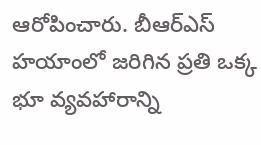ఆరోపించారు. బీఆర్‌ఎస్ హయాంలో జరిగిన ప్రతి ఒక్క భూ వ్యవహారాన్ని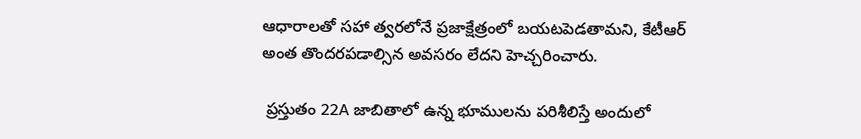ఆధారాలతో సహా త్వరలోనే ప్రజాక్షేత్రంలో బయటపెడతామని, కేటీఆర్ అంత తొందరపడాల్సిన అవసరం లేదని హెచ్చరించారు.

 ప్రస్తుతం 22A జాబితాలో ఉన్న భూములను పరిశీలిస్తే అందులో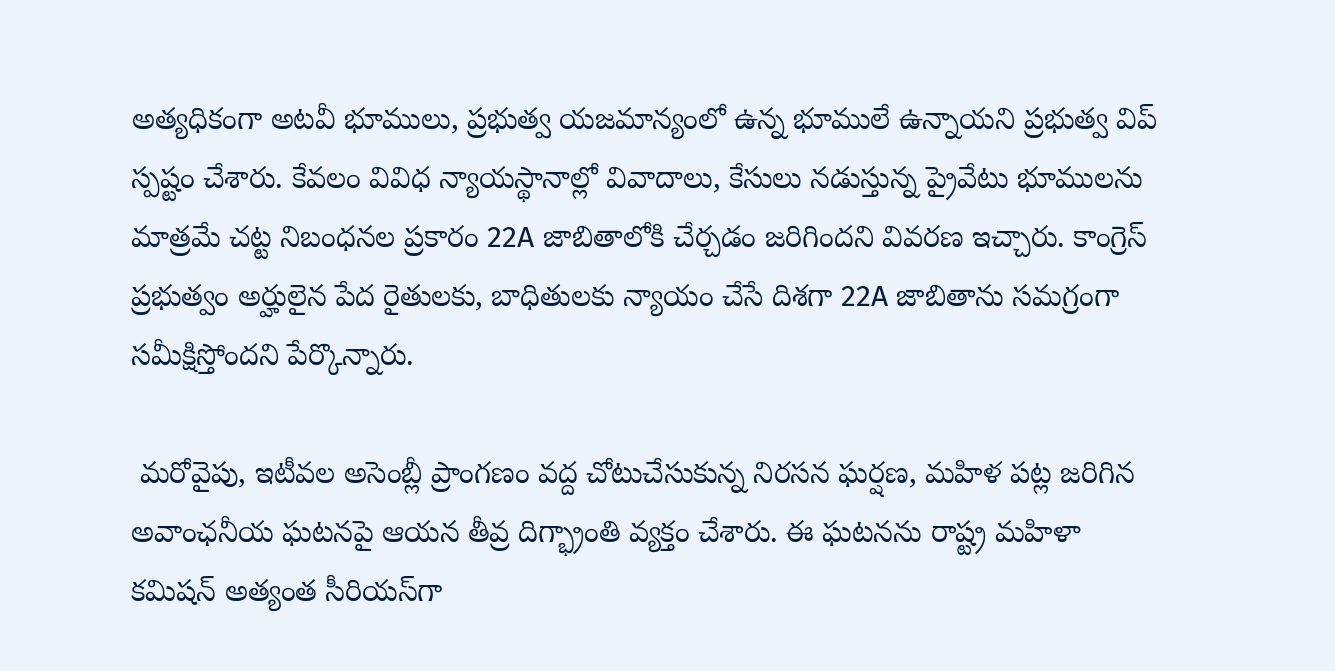అత్యధికంగా అటవీ భూములు, ప్రభుత్వ యజమాన్యంలో ఉన్న భూములే ఉన్నాయని ప్రభుత్వ విప్ స్పష్టం చేశారు. కేవలం వివిధ న్యాయస్థానాల్లో వివాదాలు, కేసులు నడుస్తున్న ప్రైవేటు భూములను మాత్రమే చట్ట నిబంధనల ప్రకారం 22A జాబితాలోకి చేర్చడం జరిగిందని వివరణ ఇచ్చారు. కాంగ్రెస్ ప్రభుత్వం అర్హులైన పేద రైతులకు, బాధితులకు న్యాయం చేసే దిశగా 22A జాబితాను సమగ్రంగా సమీక్షిస్తోందని పేర్కొన్నారు.

 మరోవైపు, ఇటీవల అసెంబ్లీ ప్రాంగణం వద్ద చోటుచేసుకున్న నిరసన ఘర్షణ, మహిళ పట్ల జరిగిన అవాంఛనీయ ఘటనపై ఆయన తీవ్ర దిగ్భ్రాంతి వ్యక్తం చేశారు. ఈ ఘటనను రాష్ట్ర మహిళా కమిషన్ అత్యంత సీరియస్‌గా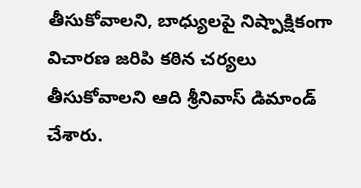తీసుకోవాలని, బాధ్యులపై నిష్పాక్షికంగా విచారణ జరిపి కఠిన చర్యలు తీసుకోవాలని ఆది శ్రీనివాస్ డిమాండ్ చేశారు.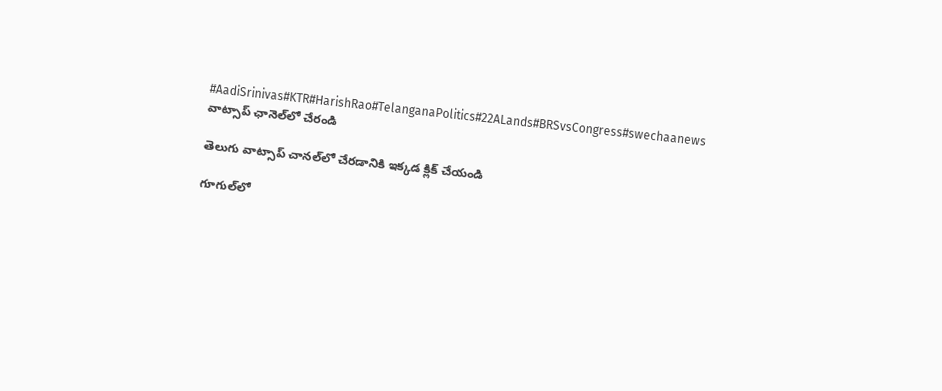#AadiSrinivas#KTR#HarishRao#TelanganaPolitics#22ALands#BRSvsCongress#swechaanews
వాట్సాప్ ఛానెల్‌లో చేరండి

తెలుగు వాట్సాప్ చానల్‌లో చేరడానికి ఇక్కడ క్లిక్ చేయండి

గూగుల్‌లో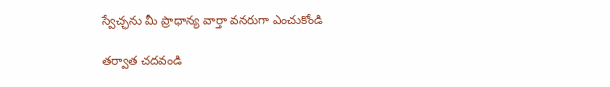స్వేచ్ఛను మీ ప్రాధాన్య వార్తా వనరుగా ఎంచుకోండి

తర్వాత చదవండి